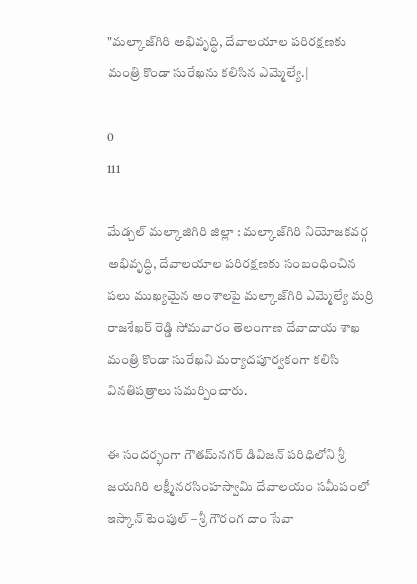"మల్కాజ్‌గిరి అభివృద్ధి, దేవాలయాల పరిరక్షణకు మంత్రి కొండా సురేఖను కలిసిన ఎమ్మెల్యే.|

0
111

మేడ్చల్ మల్కాజిగిరి జిల్లా : మల్కాజ్‌గిరి నియోజకవర్గ అభివృద్ధి, దేవాలయాల పరిరక్షణకు సంబంధించిన పలు ముఖ్యమైన అంశాలపై మల్కాజ్‌గిరి ఎమ్మెల్యే మర్రి రాజశేఖర్ రెడ్డి సోమవారం తెలంగాణ దేవాదాయ శాఖ మంత్రి కొండా సురేఖని మర్యాదపూర్వకంగా కలిసి వినతిపత్రాలు సమర్పించారు.

ఈ సందర్భంగా గౌతమ్‌నగర్ డివిజన్ పరిధిలోని శ్రీ జయగిరి లక్ష్మీనరసింహస్వామి దేవాలయం సమీపంలో ఇస్కాన్ టెంపుల్ – శ్రీ గౌరంగ దాం సేవా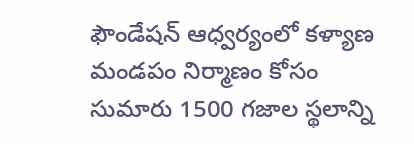ఫౌండేషన్ ఆధ్వర్యంలో కళ్యాణ మండపం నిర్మాణం కోసం సుమారు 1500 గజాల స్థలాన్ని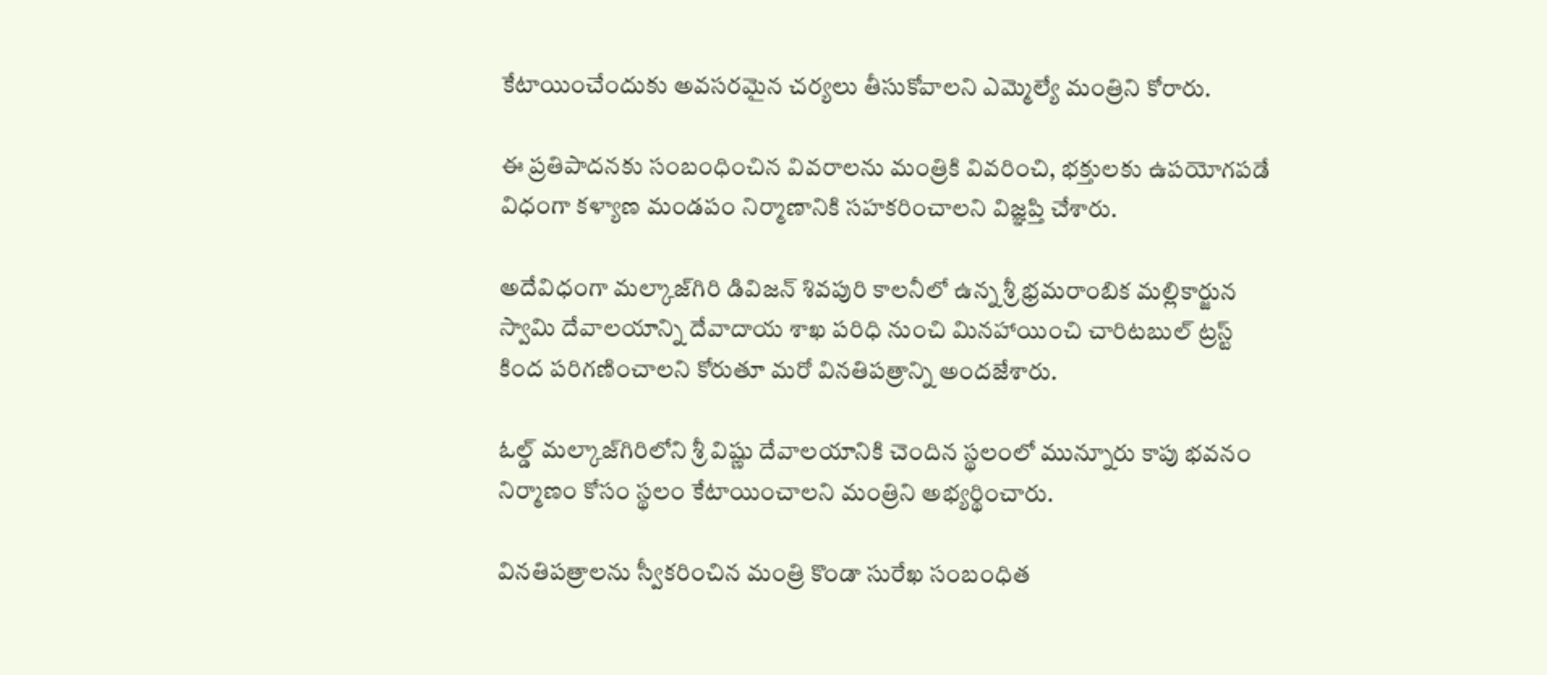కేటాయించేందుకు అవసరమైన చర్యలు తీసుకోవాలని ఎమ్మెల్యే మంత్రిని కోరారు.

ఈ ప్రతిపాదనకు సంబంధించిన వివరాలను మంత్రికి వివరించి, భక్తులకు ఉపయోగపడే విధంగా కళ్యాణ మండపం నిర్మాణానికి సహకరించాలని విజ్ఞప్తి చేశారు.

అదేవిధంగా మల్కాజ్‌గిరి డివిజన్ శివపురి కాలనీలో ఉన్న శ్రీ భ్రమరాంబిక మల్లికార్జున స్వామి దేవాలయాన్ని దేవాదాయ శాఖ పరిధి నుంచి మినహాయించి చారిటబుల్ ట్రస్ట్ కింద పరిగణించాలని కోరుతూ మరో వినతిపత్రాన్ని అందజేశారు.

ఓల్డ్ మల్కాజ్‌గిరిలోని శ్రీ విష్ణు దేవాలయానికి చెందిన స్థలంలో మున్నూరు కాపు భవనం నిర్మాణం కోసం స్థలం కేటాయించాలని మంత్రిని అభ్యర్థించారు.

వినతిపత్రాలను స్వీకరించిన మంత్రి కొండా సురేఖ సంబంధిత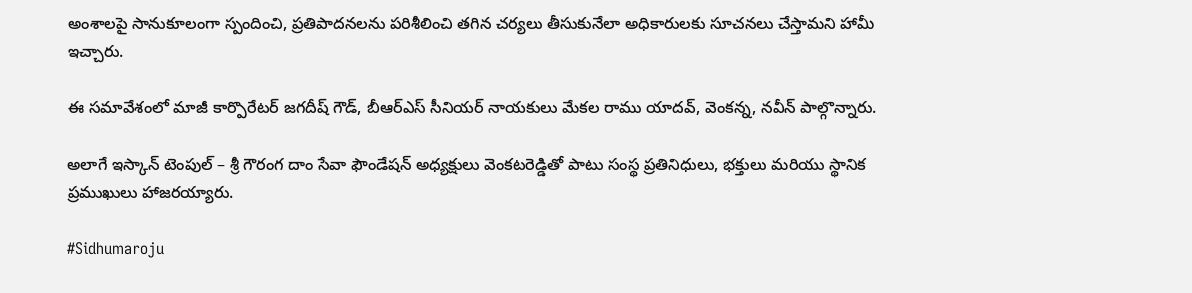అంశాలపై సానుకూలంగా స్పందించి, ప్రతిపాదనలను పరిశీలించి తగిన చర్యలు తీసుకునేలా అధికారులకు సూచనలు చేస్తామని హామీ ఇచ్చారు.

ఈ సమావేశంలో మాజీ కార్పొరేటర్ జగదీష్ గౌడ్, బీఆర్ఎస్ సీనియర్ నాయకులు మేకల రాము యాదవ్, వెంకన్న, నవీన్ పాల్గొన్నారు.

అలాగే ఇస్కాన్ టెంపుల్ – శ్రీ గౌరంగ దాం సేవా ఫౌండేషన్ అధ్యక్షులు వెంకటరెడ్డితో పాటు సంస్థ ప్రతినిధులు, భక్తులు మరియు స్థానిక ప్రముఖులు హాజరయ్యారు.

#Sidhumaroju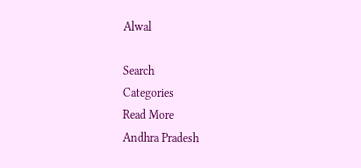Alwal

Search
Categories
Read More
Andhra Pradesh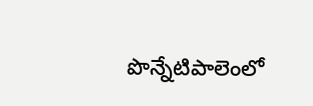పొన్నేటిపాలెంలో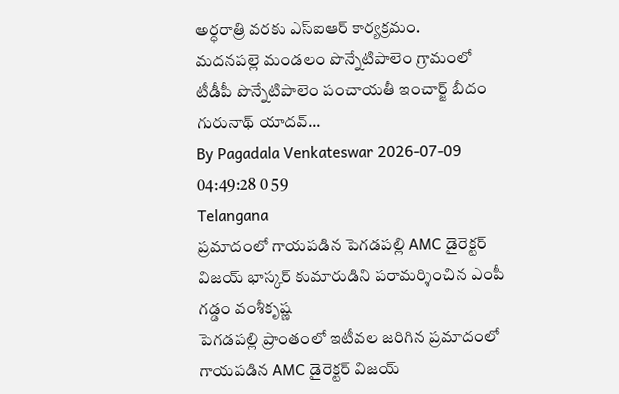అర్ధరాత్రి వరకు ఎస్‌ఐఆర్ కార్యక్రమం.
మదనపల్లె మండలం పొన్నేటిపాలెం గ్రామంలో టీడీపీ పొన్నేటిపాలెం పంచాయతీ ఇంచార్జ్ బీదం గురునాథ్ యాదవ్...
By Pagadala Venkateswar 2026-07-09 04:49:28 0 59
Telangana
ప్రమాదంలో గాయపడిన పెగడపల్లి AMC డైరెక్టర్ విజయ్ భాస్కర్ కుమారుడిని పరామర్శించిన ఎంపీ గడ్డం వంశీకృష్ణ
పెగడపల్లి ప్రాంతంలో ఇటీవల జరిగిన ప్రమాదంలో గాయపడిన AMC డైరెక్టర్ విజయ్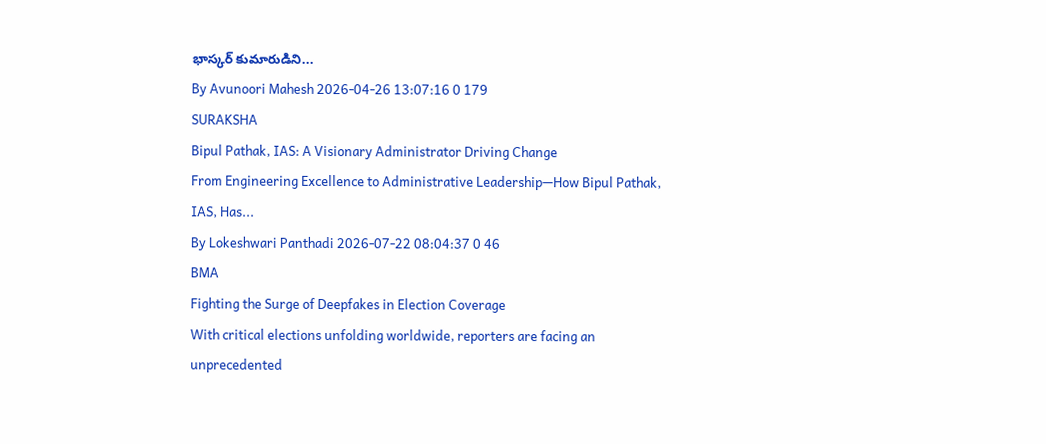భాస్కర్ కుమారుడిని...
By Avunoori Mahesh 2026-04-26 13:07:16 0 179
SURAKSHA
Bipul Pathak, IAS: A Visionary Administrator Driving Change
From Engineering Excellence to Administrative Leadership—How Bipul Pathak, IAS, Has...
By Lokeshwari Panthadi 2026-07-22 08:04:37 0 46
BMA
Fighting the Surge of Deepfakes in Election Coverage
With critical elections unfolding worldwide, reporters are facing an unprecedented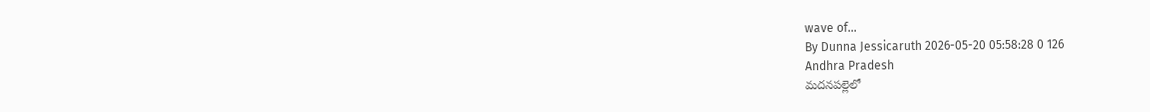wave of...
By Dunna Jessicaruth 2026-05-20 05:58:28 0 126
Andhra Pradesh
మదనపల్లెలో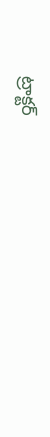ట్రాక్టర్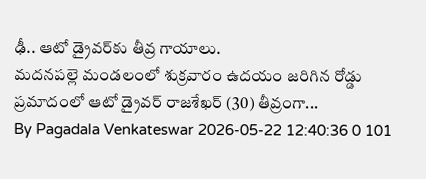ఢీ.. ఆటో డ్రైవర్‌కు తీవ్ర గాయాలు.
మదనపల్లె మండలంలో శుక్రవారం ఉదయం జరిగిన రోడ్డు ప్రమాదంలో ఆటో డ్రైవర్ రాజశేఖర్ (30) తీవ్రంగా...
By Pagadala Venkateswar 2026-05-22 12:40:36 0 101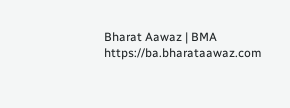Bharat Aawaz | BMA https://ba.bharataawaz.com